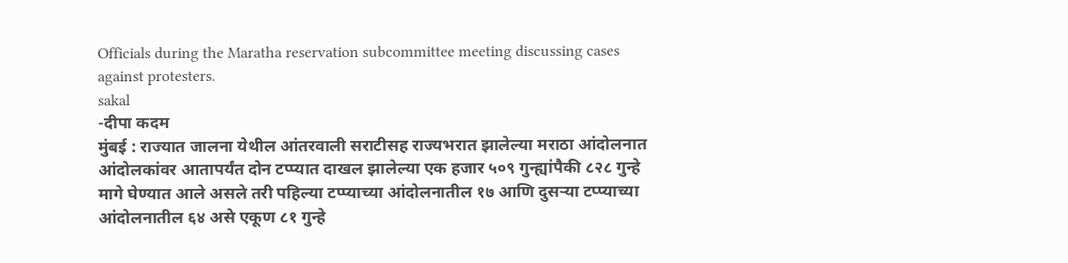Officials during the Maratha reservation subcommittee meeting discussing cases against protesters.
sakal
-दीपा कदम
मुंबई : राज्यात जालना येथील आंतरवाली सराटीसह राज्यभरात झालेल्या मराठा आंदोलनात आंदोलकांवर आतापर्यंत दोन टप्प्यात दाखल झालेल्या एक हजार ५०९ गुन्ह्यांपैकी ८२८ गुन्हे मागे घेण्यात आले असले तरी पहिल्या टप्प्याच्या आंदोलनातील १७ आणि दुसऱ्या टप्प्याच्या आंदोलनातील ६४ असे एकूण ८१ गुन्हे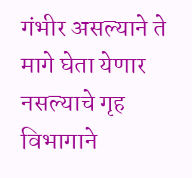गंभीर असल्याने ते मागे घेता येणार नसल्याचे गृह विभागाने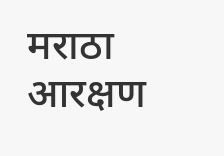मराठा आरक्षण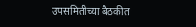उपसमितीच्या बैठकीत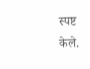स्पष्ट केले.